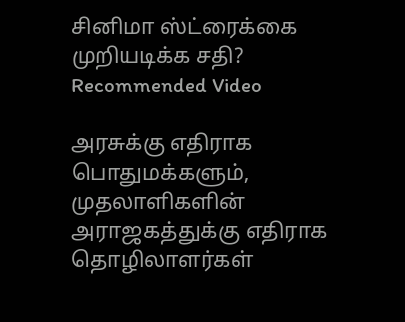சினிமா ஸ்ட்ரைக்கை முறியடிக்க சதி?
Recommended Video

அரசுக்கு எதிராக பொதுமக்களும், முதலாளிகளின் அராஜகத்துக்கு எதிராக தொழிலாளர்கள்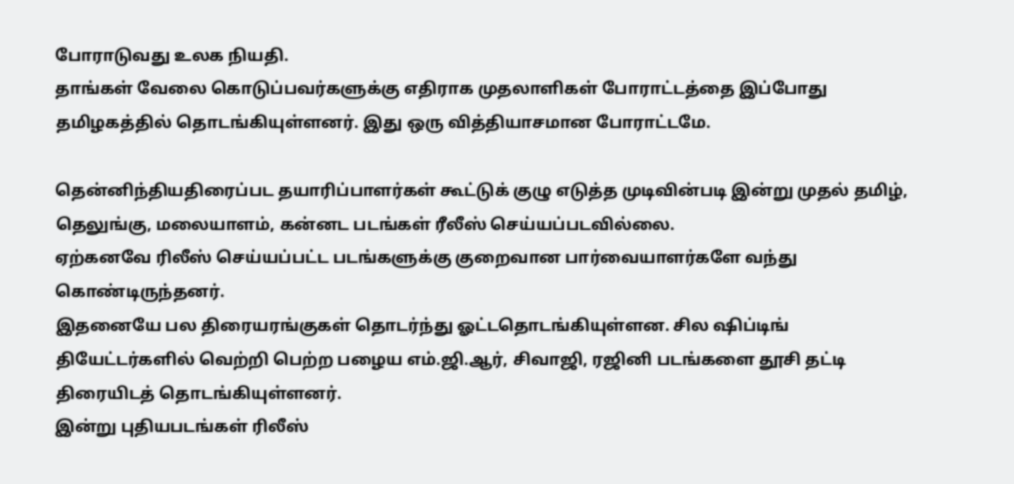போராடுவது உலக நியதி.
தாங்கள் வேலை கொடுப்பவர்களுக்கு எதிராக முதலாளிகள் போராட்டத்தை இப்போது தமிழகத்தில் தொடங்கியுள்ளனர். இது ஒரு வித்தியாசமான போராட்டமே.

தென்னிந்தியதிரைப்பட தயாரிப்பாளர்கள் கூட்டுக் குழு எடுத்த முடிவின்படி இன்று முதல் தமிழ், தெலுங்கு, மலையாளம், கன்னட படங்கள் ரீலீஸ் செய்யப்படவில்லை.
ஏற்கனவே ரிலீஸ் செய்யப்பட்ட படங்களுக்கு குறைவான பார்வையாளர்களே வந்து கொண்டிருந்தனர்.
இதனையே பல திரையரங்குகள் தொடர்ந்து ஓட்டதொடங்கியுள்ளன. சில ஷிப்டிங் தியேட்டர்களில் வெற்றி பெற்ற பழைய எம்.ஜி.ஆர், சிவாஜி, ரஜினி படங்களை தூசி தட்டி திரையிடத் தொடங்கியுள்ளனர்.
இன்று புதியபடங்கள் ரிலீஸ்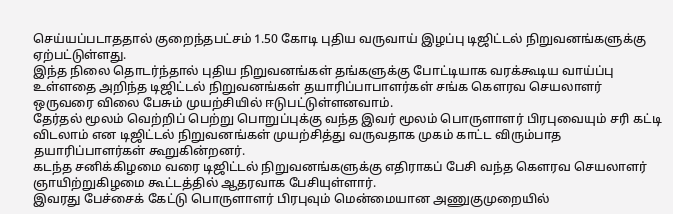செய்யப்படாததால் குறைந்தபட்சம் 1.50 கோடி புதிய வருவாய் இழப்பு டிஜிட்டல் நிறுவனங்களுக்கு ஏற்பட்டுள்ளது.
இந்த நிலை தொடர்ந்தால் புதிய நிறுவனங்கள் தங்களுக்கு போட்டியாக வரக்கூடிய வாய்ப்பு உள்ளதை அறிந்த டிஜிட்டல் நிறுவனங்கள் தயாரிப்பாபாளர்கள் சங்க கெளரவ செயலாளர் ஒருவரை விலை பேசும் முயற்சியில் ஈடுபட்டுள்ளனவாம்.
தேர்தல் மூலம் வெற்றிப் பெற்று பொறுப்புக்கு வந்த இவர் மூலம் பொருளாளர் பிரபுவையும் சரி கட்டி விடலாம் என டிஜிட்டல் நிறுவனங்கள் முயற்சித்து வருவதாக முகம் காட்ட விரும்பாத தயாரிப்பாளர்கள் கூறுகின்றனர்.
கடந்த சனிக்கிழமை வரை டிஜிட்டல் நிறுவனங்களுக்கு எதிராகப் பேசி வந்த கௌரவ செயலாளர் ஞாயிற்றுகிழமை கூட்டத்தில் ஆதரவாக பேசியுள்ளார்.
இவரது பேச்சைக் கேட்டு பொருளாளர் பிரபுவும் மென்மையான அணுகுமுறையில்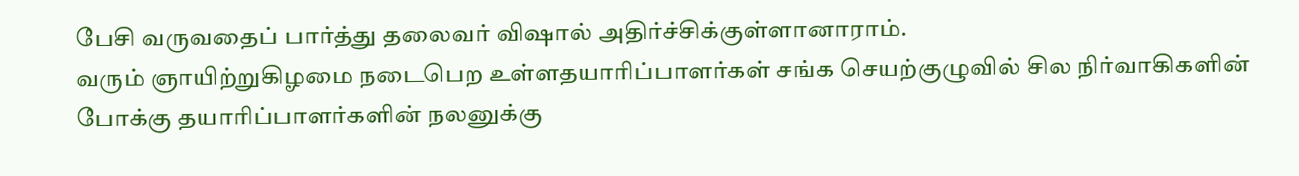பேசி வருவதைப் பார்த்து தலைவர் விஷால் அதிர்ச்சிக்குள்ளானாராம்.
வரும் ஞாயிற்றுகிழமை நடைபெற உள்ளதயாரிப்பாளர்கள் சங்க செயற்குழுவில் சில நிர்வாகிகளின் போக்கு தயாரிப்பாளர்களின் நலனுக்கு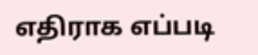எதிராக எப்படி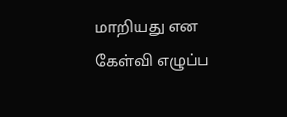மாறியது என கேள்வி எழுப்ப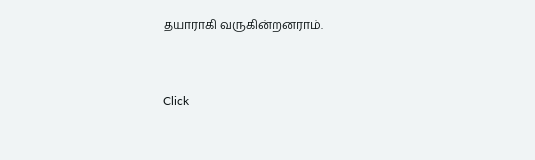தயாராகி வருகின்றனராம்.


Click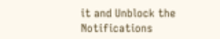it and Unblock the Notifications